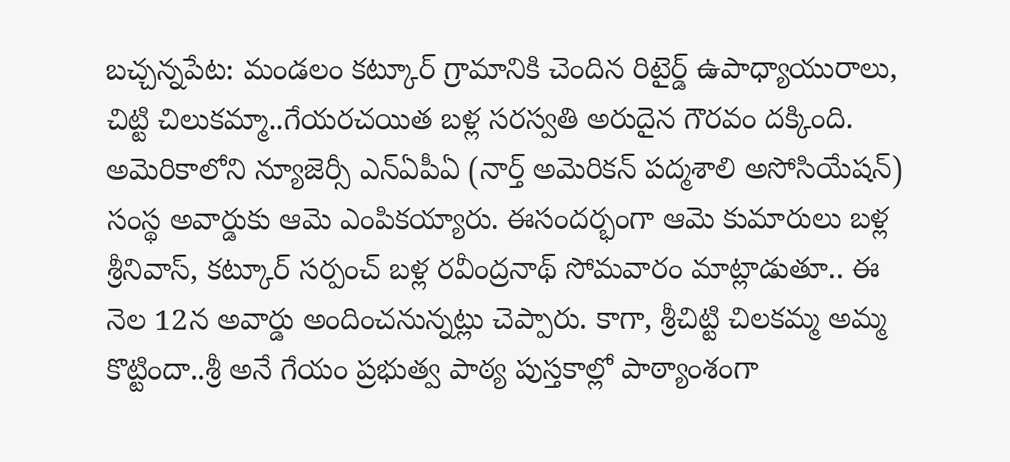బచ్చన్నపేట: మండలం కట్కూర్ గ్రామానికి చెందిన రిటైర్డ్ ఉపాధ్యాయురాలు, చిట్టి చిలుకమ్మా..గేయరచయిత బళ్ల సరస్వతి అరుదైన గౌరవం దక్కింది. అమెరికాలోని న్యూజెర్సీ ఎన్ఏపీఏ (నార్త్ అమెరికన్ పద్మశాలి అసోసియేషన్) సంస్థ అవార్డుకు ఆమె ఎంపికయ్యారు. ఈసందర్భంగా ఆమె కుమారులు బళ్ల శ్రీనివాస్, కట్కూర్ సర్పంచ్ బళ్ల రవీంద్రనాథ్ సోమవారం మాట్లాడుతూ.. ఈ నెల 12న అవార్డు అందించనున్నట్లు చెప్పారు. కాగా, శ్రీచిట్టి చిలకమ్మ అమ్మ కొట్టిందా..శ్రీ అనే గేయం ప్రభుత్వ పాఠ్య పుస్తకాల్లో పాఠ్యాంశంగా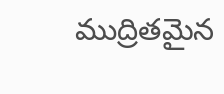ముద్రితమైన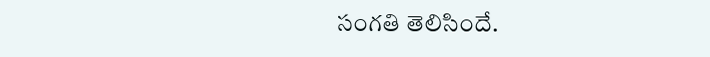సంగతి తెలిసిందే.